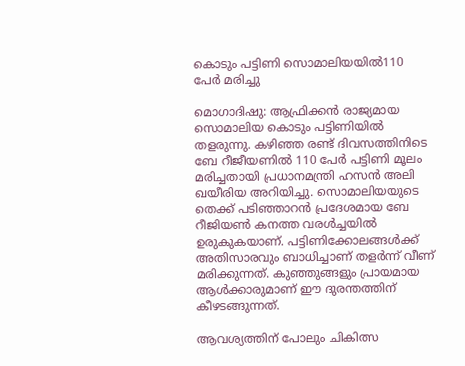കൊടും പട്ടിണി സൊമാലിയയില്‍110 പേര്‍ മരിച്ചു

മൊഗാദിഷു: ആഫ്രിക്കന്‍ രാജ്യമായ സൊമാലിയ കൊടും പട്ടിണിയില്‍ തളരുന്നു. കഴിഞ്ഞ രണ്ട് ദിവസത്തിനിടെ ബേ റീജീയണില്‍ 110 പേര്‍ പട്ടിണി മൂലം മരിച്ചതായി പ്രധാനമന്ത്രി ഹസന്‍ അലി ഖയീരിയ അറിയിച്ചു. സൊമാലിയയുടെ തെക്ക് പടിഞ്ഞാറന്‍ പ്രദേശമായ ബേ റീജിയണ്‍ കനത്ത വരള്‍ച്ചയില്‍ ഉരുകുകയാണ്. പട്ടിണിക്കോലങ്ങള്‍ക്ക് അതിസാരവും ബാധിച്ചാണ് തളര്‍ന്ന് വീണ് മരിക്കുന്നത്. കുഞ്ഞുങ്ങളും പ്രായമായ ആള്‍ക്കാരുമാണ് ഈ ദുരന്തത്തിന് കീഴടങ്ങുന്നത്.

ആവശ്യത്തിന് പോലും ചികിത്സ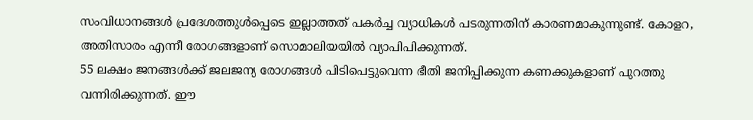സംവിധാനങ്ങള്‍ പ്രദേശത്തുള്‍പ്പെടെ ഇല്ലാത്തത് പകര്‍ച്ച വ്യാധികള്‍ പടരുന്നതിന് കാരണമാകുന്നുണ്ട്. കോളറ, അതിസാരം എന്നീ രോഗങ്ങളാണ് സൊമാലിയയില്‍ വ്യാപിപിക്കുന്നത്.
55 ലക്ഷം ജനങ്ങള്‍ക്ക് ജലജന്യ രോഗങ്ങള്‍ പിടിപെട്ടുവെന്ന ഭീതി ജനിപ്പിക്കുന്ന കണക്കുകളാണ് പുറത്തു വന്നിരിക്കുന്നത്. ഈ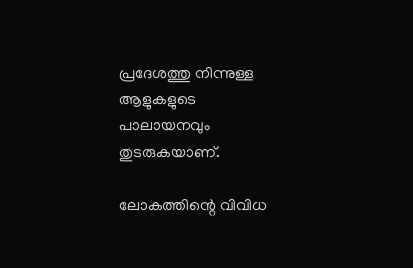പ്രദേശത്തു നിന്നുള്ള ആളുകളുടെ പാലായനവും തുടരുകയാണ്.

ലോകത്തിന്റെ വിവിധ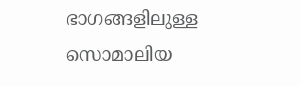ഭാഗങ്ങളിലുള്ള സൊമാലിയ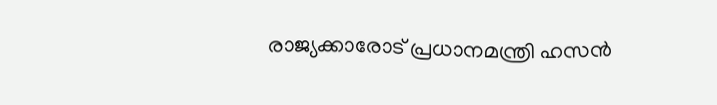രാജ്യക്കാരോട് പ്രധാനമന്ത്രി ഹസന്‍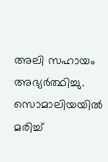അലി സഹായം അഭ്യര്‍ത്ഥിച്ചു. സൊമാലിയയില്‍ മരിച്ച്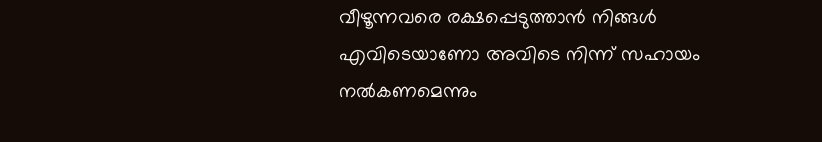വീഴൂന്നവരെ രക്ഷപ്പെടുത്താന്‍ നിങ്ങള്‍ എവിടെയാണോ അവിടെ നിന്ന് സഹായം നല്‍കണമെന്നും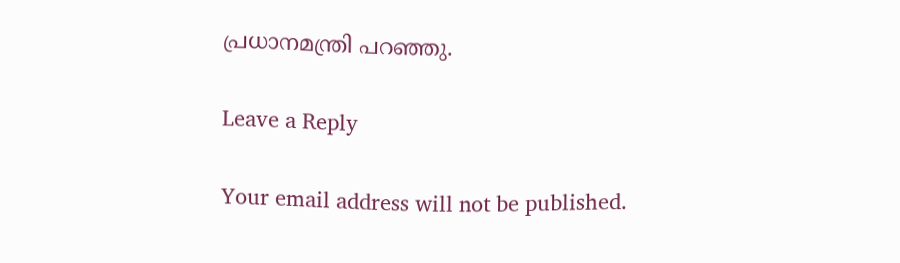പ്രധാനമന്ത്രി പറഞ്ഞു.

Leave a Reply

Your email address will not be published.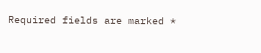Required fields are marked *